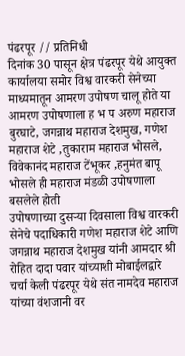पंढरपूर // प्रतिनिधी
दिनांक 30 पासून क्षेत्र पंढरपूर येथे आयुक्त कार्यालया समोर विश्व वारकरी सेनेच्या माध्यमातून आमरण उपोषण चालू होते या आमरण उपोषणाला ह भ प अरुण महाराज बुरघाटे, जगन्नाथ महाराज देशमुख, गणेश महाराज शेटे ,तुकाराम महाराज भोसले, विवेकानंद महाराज टेंभूकर ,हनुमंत बापू भोसले ही महाराज मंडळी उपोषणाला बसलेले होती
उपोषणाच्या दुसऱ्या दिवसाला विश्व वारकरी सेनेचे पदाधिकारी गणेश महाराज शेटे आणि जगन्नाथ महाराज देशमुख यांनी आमदार श्री रोहित दादा पवार यांच्याशी मोबाईलद्वारे चर्चा केली पंढरपूर येथे संत नामदेव महाराज यांच्या वंशजानी वर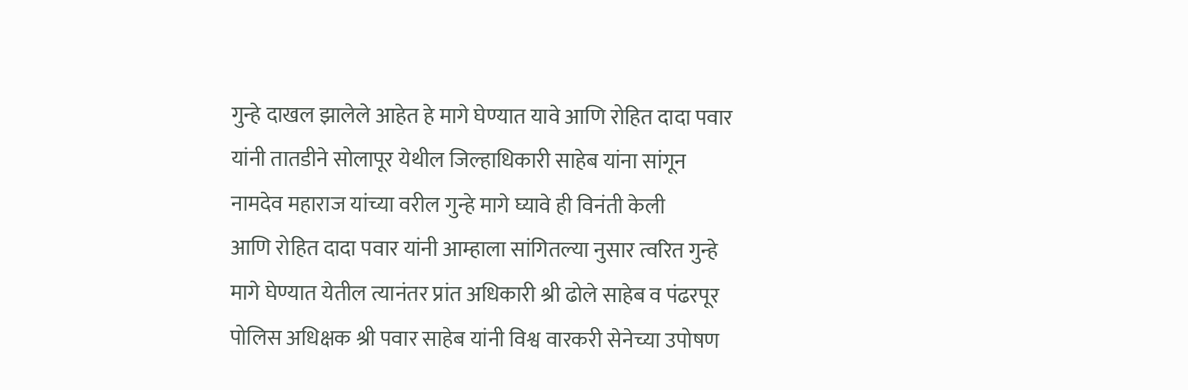गुन्हे दाखल झालेले आहेत हे मागे घेण्यात यावे आणि रोहित दादा पवार यांनी तातडीने सोलापूर येथील जिल्हाधिकारी साहेब यांना सांगून नामदेव महाराज यांच्या वरील गुन्हे मागे घ्यावे ही विनंती केली
आणि रोहित दादा पवार यांनी आम्हाला सांगितल्या नुसार त्वरित गुन्हे मागे घेण्यात येतील त्यानंतर प्रांत अधिकारी श्री ढोले साहेब व पंढरपूर पोलिस अधिक्षक श्री पवार साहेब यांनी विश्व वारकरी सेनेच्या उपोषण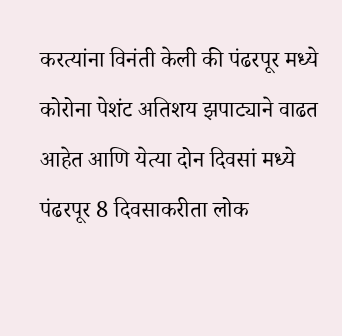करत्यांना विनंती केली की पंढरपूर मध्ये कोरोना पेशंट अतिशय झपाट्याने वाढत आहेत आणि येत्या दोन दिवसां मध्ये पंढरपूर 8 दिवसाकरीता लोक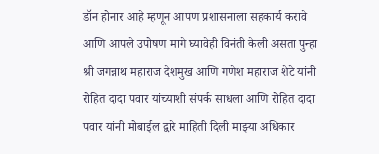डॉन होनार आहे म्हणून आपण प्रशासनाला सहकार्य करावे आणि आपले उपोषण मागे घ्यावेही विनंती केली असता पुन्हा श्री जगन्नाथ महाराज देशमुख आणि गणेश महाराज शेटे यांनी रोहित दादा पवार यांच्याशी संपर्क साधला आणि रोहित दादा पवार यांनी मोबाईल द्वारे माहिती दिली माझ्या अधिकार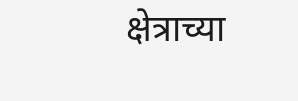क्षेत्राच्या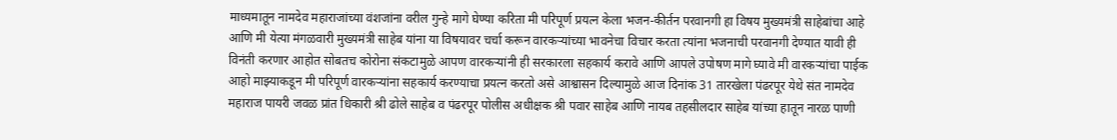माध्यमातून नामदेव महाराजांच्या वंशजांना वरील गुन्हे मागे घेण्या करिता मी परिपूर्ण प्रयत्न केला भजन-कीर्तन परवानगी हा विषय मुख्यमंत्री साहेबांचा आहे आणि मी येत्या मंगळवारी मुख्यमंत्री साहेब यांना या विषयावर चर्चा करून वारकऱ्यांच्या भावनेचा विचार करता त्यांना भजनाची परवानगी देण्यात यावी ही विनंती करणार आहोत सोबतच कोरोना संकटामुळे आपण वारकऱ्यांनी ही सरकारला सहकार्य करावे आणि आपले उपोषण मागे घ्यावे मी वारकऱ्यांचा पाईक आहो माझ्याकडून मी परिपूर्ण वारकऱ्यांना सहकार्य करण्याचा प्रयत्न करतो असे आश्वासन दिल्यामुळे आज दिनांक 31 तारखेला पंढरपूर येथे संत नामदेव महाराज पायरी जवळ प्रांत धिकारी श्री ढोले साहेब व पंढरपूर पोलीस अधीक्षक श्री पवार साहेब आणि नायब तहसीलदार साहेब यांच्या हातून नारळ पाणी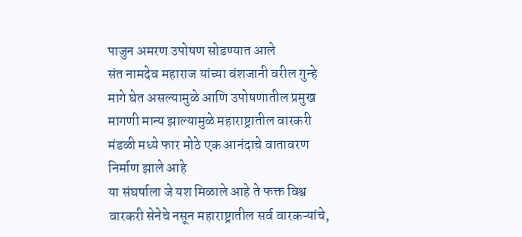पाजुन अमरण उपोषण सोडण्यात आले
संत नामदेव महाराज यांच्या वंशजानी वरील गुन्हे मागे घेत असल्यामुळे आणि उपोषणातील प्रमुख मागणी मान्य झाल्यामुळे महाराष्ट्रातील वारकरी मंडळी मध्ये फार मोठे एक आनंदाचे वातावरण निर्माण झाले आहे
या संघर्षाला जे यश मिळाले आहे ते फक्त विश्व वारकरी सेनेचे नसून महाराष्ट्रातील सर्व वारकऱ्यांचे,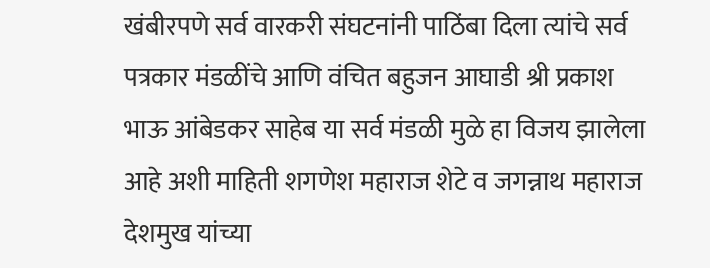खंबीरपणे सर्व वारकरी संघटनांनी पाठिंबा दिला त्यांचे सर्व पत्रकार मंडळींचे आणि वंचित बहुजन आघाडी श्री प्रकाश भाऊ आंबेडकर साहेब या सर्व मंडळी मुळे हा विजय झालेला आहे अशी माहिती शगणेश महाराज शेटे व जगन्नाथ महाराज देशमुख यांच्या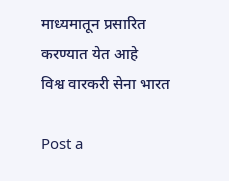माध्यमातून प्रसारित करण्यात येत आहे
विश्व वारकरी सेना भारत

Post a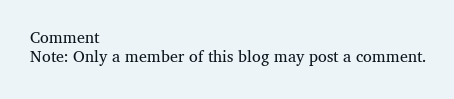Comment
Note: Only a member of this blog may post a comment.